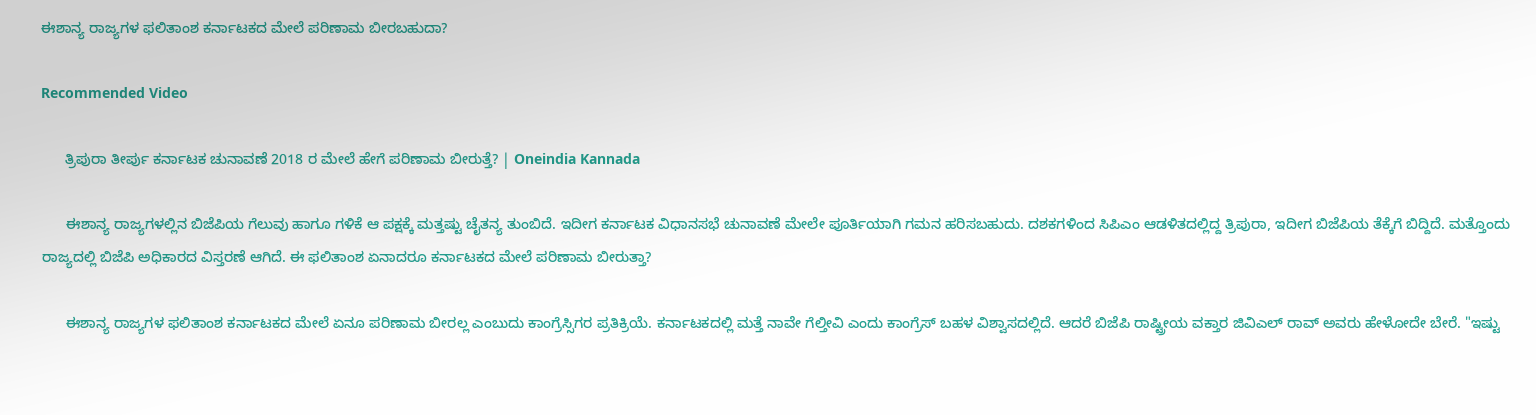ಈಶಾನ್ಯ ರಾಜ್ಯಗಳ ಫಲಿತಾಂಶ ಕರ್ನಾಟಕದ ಮೇಲೆ ಪರಿಣಾಮ ಬೀರಬಹುದಾ?

Recommended Video

      ತ್ರಿಪುರಾ ತೀರ್ಪು ಕರ್ನಾಟಕ ಚುನಾವಣೆ 2018 ರ ಮೇಲೆ ಹೇಗೆ ಪರಿಣಾಮ ಬೀರುತ್ತೆ? | Oneindia Kannada

      ಈಶಾನ್ಯ ರಾಜ್ಯಗಳಲ್ಲಿನ ಬಿಜೆಪಿಯ ಗೆಲುವು ಹಾಗೂ ಗಳಿಕೆ ಆ ಪಕ್ಷಕ್ಕೆ ಮತ್ತಷ್ಟು ಚೈತನ್ಯ ತುಂಬಿದೆ. ಇದೀಗ ಕರ್ನಾಟಕ ವಿಧಾನಸಭೆ ಚುನಾವಣೆ ಮೇಲೇ ಪೂರ್ತಿಯಾಗಿ ಗಮನ ಹರಿಸಬಹುದು. ದಶಕಗಳಿಂದ ಸಿಪಿಎಂ ಆಡಳಿತದಲ್ಲಿದ್ದ ತ್ರಿಪುರಾ, ಇದೀಗ ಬಿಜೆಪಿಯ ತೆಕ್ಕೆಗೆ ಬಿದ್ದಿದೆ. ಮತ್ತೊಂದು ರಾಜ್ಯದಲ್ಲಿ ಬಿಜೆಪಿ ಅಧಿಕಾರದ ವಿಸ್ತರಣೆ ಆಗಿದೆ. ಈ ಫಲಿತಾಂಶ ಏನಾದರೂ ಕರ್ನಾಟಕದ ಮೇಲೆ ಪರಿಣಾಮ ಬೀರುತ್ತಾ?

      ಈಶಾನ್ಯ ರಾಜ್ಯಗಳ ಫಲಿತಾಂಶ ಕರ್ನಾಟಕದ ಮೇಲೆ ಏನೂ ಪರಿಣಾಮ ಬೀರಲ್ಲ ಎಂಬುದು ಕಾಂಗ್ರೆಸ್ಸಿಗರ ಪ್ರತಿಕ್ರಿಯೆ. ಕರ್ನಾಟಕದಲ್ಲಿ ಮತ್ತೆ ನಾವೇ ಗೆಲ್ತೀವಿ ಎಂದು ಕಾಂಗ್ರೆಸ್ ಬಹಳ ವಿಶ್ವಾಸದಲ್ಲಿದೆ. ಆದರೆ ಬಿಜೆಪಿ ರಾಷ್ಟ್ರೀಯ ವಕ್ತಾರ ಜಿವಿಎಲ್ ರಾವ್ ಅವರು ಹೇಳೋದೇ ಬೇರೆ. "ಇಷ್ಟು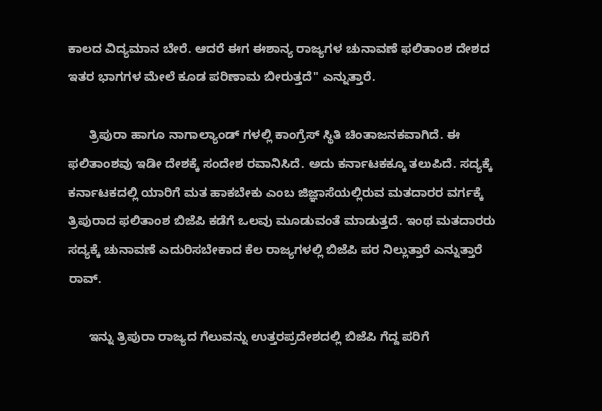ಕಾಲದ ವಿದ್ಯಮಾನ ಬೇರೆ. ಆದರೆ ಈಗ ಈಶಾನ್ಯ ರಾಜ್ಯಗಳ ಚುನಾವಣೆ ಫಲಿತಾಂಶ ದೇಶದ ಇತರ ಭಾಗಗಳ ಮೇಲೆ ಕೂಡ ಪರಿಣಾಮ ಬೀರುತ್ತದೆ" ಎನ್ನುತ್ತಾರೆ.

      ತ್ರಿಪುರಾ ಹಾಗೂ ನಾಗಾಲ್ಯಾಂಡ್ ಗಳಲ್ಲಿ ಕಾಂಗ್ರೆಸ್ ಸ್ಥಿತಿ ಚಿಂತಾಜನಕವಾಗಿದೆ. ಈ ಫಲಿತಾಂಶವು ಇಡೀ ದೇಶಕ್ಕೆ ಸಂದೇಶ ರವಾನಿಸಿದೆ. ಅದು ಕರ್ನಾಟಕಕ್ಕೂ ತಲುಪಿದೆ. ಸದ್ಯಕ್ಕೆ ಕರ್ನಾಟಕದಲ್ಲಿ ಯಾರಿಗೆ ಮತ ಹಾಕಬೇಕು ಎಂಬ ಜಿಜ್ಞಾಸೆಯಲ್ಲಿರುವ ಮತದಾರರ ವರ್ಗಕ್ಕೆ ತ್ರಿಪುರಾದ ಫಲಿತಾಂಶ ಬಿಜೆಪಿ ಕಡೆಗೆ ಒಲವು ಮೂಡುವಂತೆ ಮಾಡುತ್ತದೆ. ಇಂಥ ಮತದಾರರು ಸದ್ಯಕ್ಕೆ ಚುನಾವಣೆ ಎದುರಿಸಬೇಕಾದ ಕೆಲ ರಾಜ್ಯಗಳಲ್ಲಿ ಬಿಜೆಪಿ ಪರ ನಿಲ್ಲುತ್ತಾರೆ ಎನ್ನುತ್ತಾರೆ ರಾವ್.

      ಇನ್ನು ತ್ರಿಪುರಾ ರಾಜ್ಯದ ಗೆಲುವನ್ನು ಉತ್ತರಪ್ರದೇಶದಲ್ಲಿ ಬಿಜೆಪಿ ಗೆದ್ದ ಪರಿಗೆ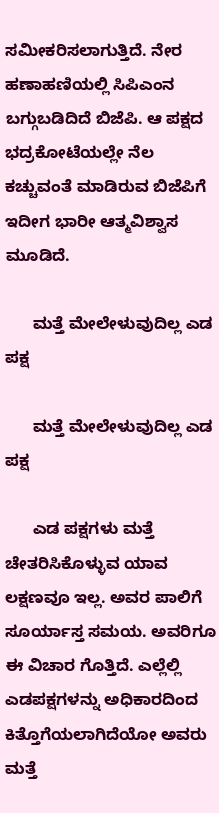ಸಮೀಕರಿಸಲಾಗುತ್ತಿದೆ. ನೇರ ಹಣಾಹಣಿಯಲ್ಲಿ ಸಿಪಿಎಂನ ಬಗ್ಗುಬಡಿದಿದೆ ಬಿಜೆಪಿ. ಆ ಪಕ್ಷದ ಭದ್ರಕೋಟೆಯಲ್ಲೇ ನೆಲ ಕಚ್ಚುವಂತೆ ಮಾಡಿರುವ ಬಿಜೆಪಿಗೆ ಇದೀಗ ಭಾರೀ ಆತ್ಮವಿಶ್ವಾಸ ಮೂಡಿದೆ.

      ಮತ್ತೆ ಮೇಲೇಳುವುದಿಲ್ಲ ಎಡ ಪಕ್ಷ

      ಮತ್ತೆ ಮೇಲೇಳುವುದಿಲ್ಲ ಎಡ ಪಕ್ಷ

      ಎಡ ಪಕ್ಷಗಳು ಮತ್ತೆ ಚೇತರಿಸಿಕೊಳ್ಳುವ ಯಾವ ಲಕ್ಷಣವೂ ಇಲ್ಲ. ಅವರ ಪಾಲಿಗೆ ಸೂರ್ಯಾಸ್ತ ಸಮಯ. ಅವರಿಗೂ ಈ ವಿಚಾರ ಗೊತ್ತಿದೆ. ಎಲ್ಲೆಲ್ಲಿ ಎಡಪಕ್ಷಗಳನ್ನು ಅಧಿಕಾರದಿಂದ ಕಿತ್ತೊಗೆಯಲಾಗಿದೆಯೋ ಅವರು ಮತ್ತೆ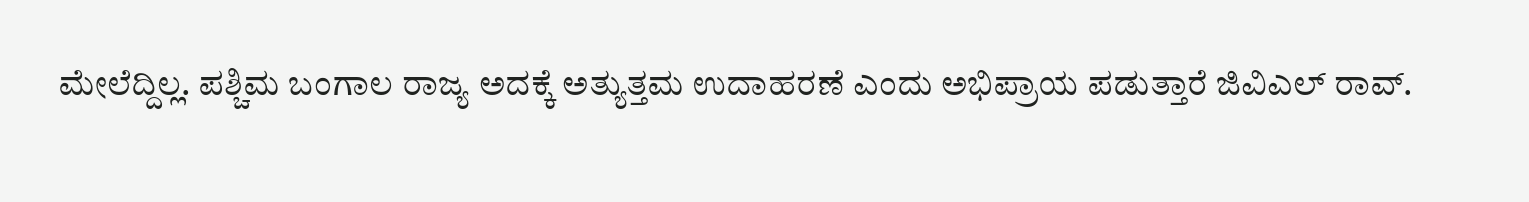ಮೇಲೆದ್ದಿಲ್ಲ. ಪಶ್ಚಿಮ ಬಂಗಾಲ ರಾಜ್ಯ ಅದಕ್ಕೆ ಅತ್ಯುತ್ತಮ ಉದಾಹರಣೆ ಎಂದು ಅಭಿಪ್ರಾಯ ಪಡುತ್ತಾರೆ ಜಿವಿಎಲ್ ರಾವ್.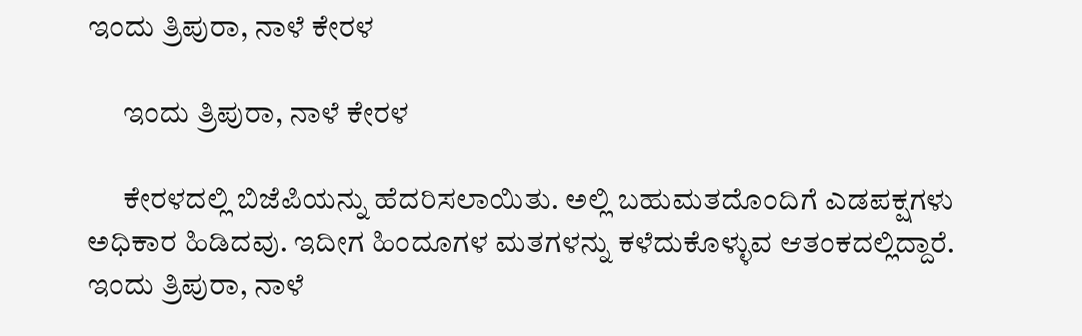ಇಂದು ತ್ರಿಪುರಾ, ನಾಳೆ ಕೇರಳ

      ಇಂದು ತ್ರಿಪುರಾ, ನಾಳೆ ಕೇರಳ

      ಕೇರಳದಲ್ಲಿ ಬಿಜೆಪಿಯನ್ನು ಹೆದರಿಸಲಾಯಿತು. ಅಲ್ಲಿ ಬಹುಮತದೊಂದಿಗೆ ಎಡಪಕ್ಷಗಳು ಅಧಿಕಾರ ಹಿಡಿದವು. ಇದೀಗ ಹಿಂದೂಗಳ ಮತಗಳನ್ನು ಕಳೆದುಕೊಳ್ಳುವ ಆತಂಕದಲ್ಲಿದ್ದಾರೆ. ಇಂದು ತ್ರಿಪುರಾ, ನಾಳೆ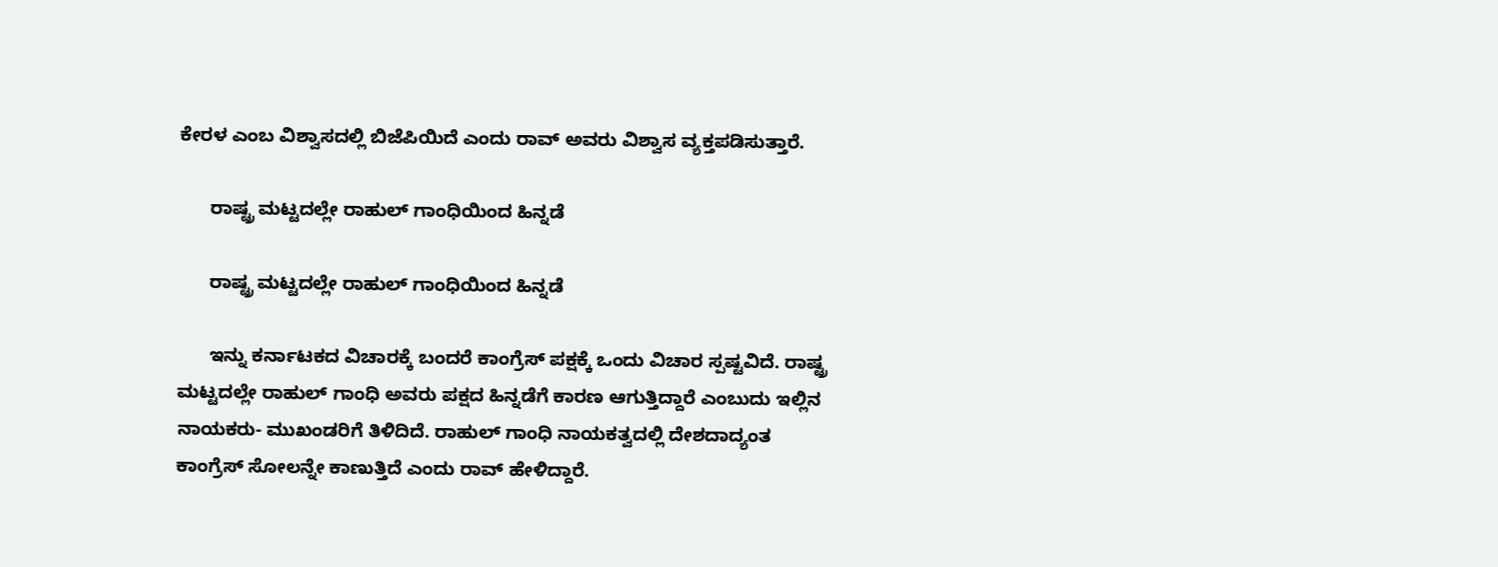ಕೇರಳ ಎಂಬ ವಿಶ್ವಾಸದಲ್ಲಿ ಬಿಜೆಪಿಯಿದೆ ಎಂದು ರಾವ್ ಅವರು ವಿಶ್ವಾಸ ವ್ಯಕ್ತಪಡಿಸುತ್ತಾರೆ.

      ರಾಷ್ಟ್ರ ಮಟ್ಟದಲ್ಲೇ ರಾಹುಲ್ ಗಾಂಧಿಯಿಂದ ಹಿನ್ನಡೆ

      ರಾಷ್ಟ್ರ ಮಟ್ಟದಲ್ಲೇ ರಾಹುಲ್ ಗಾಂಧಿಯಿಂದ ಹಿನ್ನಡೆ

      ಇನ್ನು ಕರ್ನಾಟಕದ ವಿಚಾರಕ್ಕೆ ಬಂದರೆ ಕಾಂಗ್ರೆಸ್ ಪಕ್ಷಕ್ಕೆ ಒಂದು ವಿಚಾರ ಸ್ಪಷ್ಟವಿದೆ. ರಾಷ್ಟ್ರ ಮಟ್ಟದಲ್ಲೇ ರಾಹುಲ್ ಗಾಂಧಿ ಅವರು ಪಕ್ಷದ ಹಿನ್ನಡೆಗೆ ಕಾರಣ ಆಗುತ್ತಿದ್ದಾರೆ ಎಂಬುದು ಇಲ್ಲಿನ ನಾಯಕರು- ಮುಖಂಡರಿಗೆ ತಿಳಿದಿದೆ. ರಾಹುಲ್ ಗಾಂಧಿ ನಾಯಕತ್ವದಲ್ಲಿ ದೇಶದಾದ್ಯಂತ ಕಾಂಗ್ರೆಸ್ ಸೋಲನ್ನೇ ಕಾಣುತ್ತಿದೆ ಎಂದು ರಾವ್ ಹೇಳಿದ್ದಾರೆ.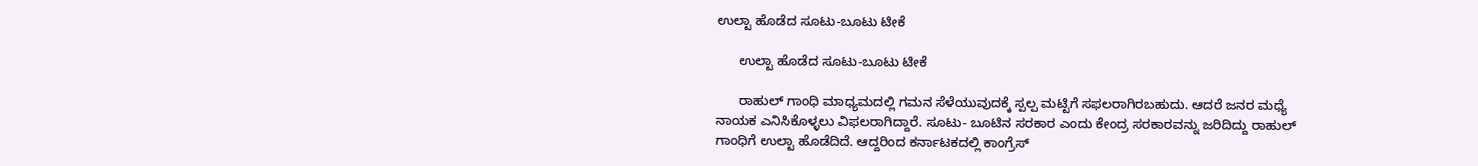ಉಲ್ಟಾ ಹೊಡೆದ ಸೂಟು-ಬೂಟು ಟೀಕೆ

      ಉಲ್ಟಾ ಹೊಡೆದ ಸೂಟು-ಬೂಟು ಟೀಕೆ

      ರಾಹುಲ್ ಗಾಂಧಿ ಮಾಧ್ಯಮದಲ್ಲಿ ಗಮನ ಸೆಳೆಯುವುದಕ್ಕೆ ಸ್ಪಲ್ಪ ಮಟ್ಟಿಗೆ ಸಫಲರಾಗಿರಬಹುದು. ಆದರೆ ಜನರ ಮಧ್ಯೆ ನಾಯಕ ಎನಿಸಿಕೊಳ್ಳಲು ವಿಫಲರಾಗಿದ್ದಾರೆ. ಸೂಟು- ಬೂಟಿನ ಸರಕಾರ ಎಂದು ಕೇಂದ್ರ ಸರಕಾರವನ್ನು ಜರಿದಿದ್ದು ರಾಹುಲ್ ಗಾಂಧಿಗೆ ಉಲ್ಟಾ ಹೊಡೆದಿದೆ. ಆದ್ದರಿಂದ ಕರ್ನಾಟಕದಲ್ಲಿ ಕಾಂಗ್ರೆಸ್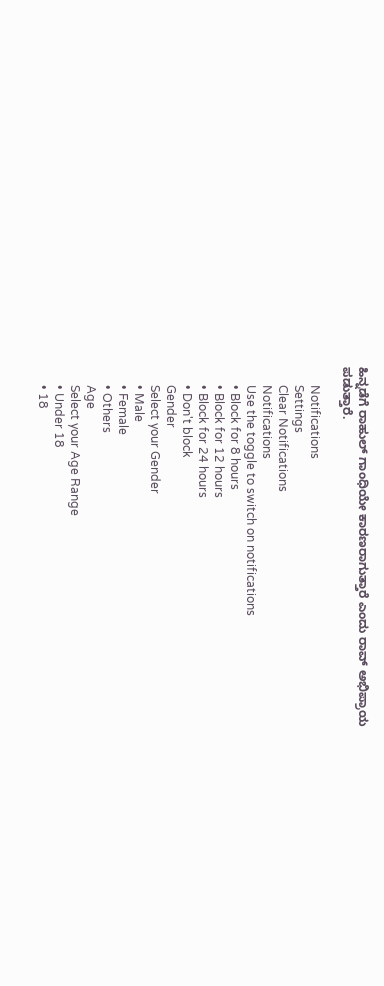ಹಿನ್ನಡೆಗೆ ರಾಹುಲ್ ಗಾಂಧಿಯೇ ಕಾರಣರಾಗುತ್ತಾರೆ ಎಂದು ರಾವ್ ಅಭಿಪ್ರಾಯ ಪಡುತ್ತಾರೆ.

      Notifications
      Settings
      Clear Notifications
      Notifications
      Use the toggle to switch on notifications
      • Block for 8 hours
      • Block for 12 hours
      • Block for 24 hours
      • Don't block
      Gender
      Select your Gender
      • Male
      • Female
      • Others
      Age
      Select your Age Range
      • Under 18
      • 18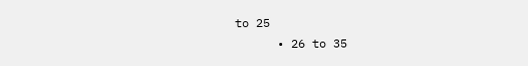to 25
      • 26 to 35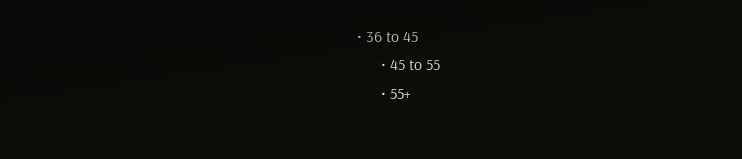• 36 to 45
      • 45 to 55
      • 55+